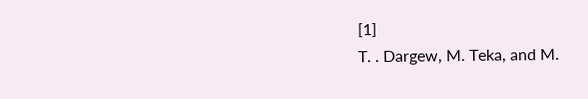[1]
T. . Dargew, M. Teka, and M.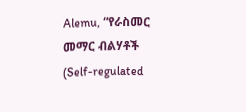Alemu, “የራስመር መማር ብልሃቶች (Self-regulated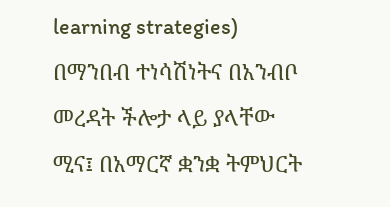learning strategies) በማንበብ ተነሳሽነትና በአንብቦ መረዳት ችሎታ ላይ ያላቸው ሚና፤ በአማርኛ ቋንቋ ትምህርት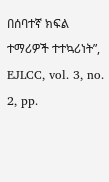በሰባተኛ ክፍል ተማሪዎች ተተኳሪነት”, EJLCC, vol. 3, no. 2, pp.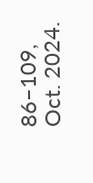86–109, Oct. 2024.